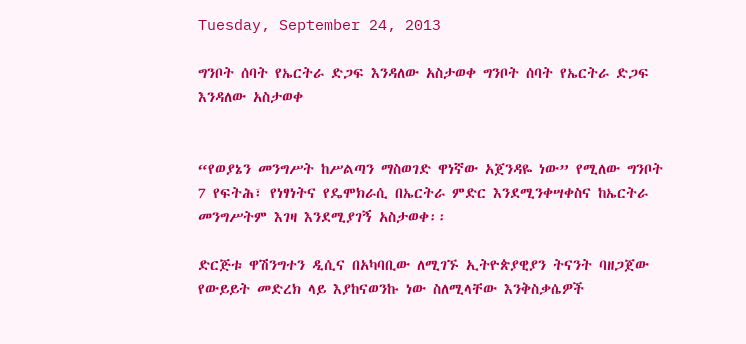Tuesday, September 24, 2013

ግንቦት ሰባት የኤርትራ ድጋፍ እንዳለው አስታወቀ ግንቦት ሰባት የኤርትራ ድጋፍ እንዳለው አስታወቀ


“የወያኔን መንግሥት ከሥልጣን ማስወገድ ዋነኛው አጀንዳዬ ነው” የሚለው ግንቦት 7 የፍትሕ፣ የነፃነትና የዴሞክራሲ በኤርትራ ምድር እንደሚንቀሣቀስና ከኤርትራ መንግሥትም እገዛ እንደሚያገኝ አስታወቀ፡፡

ድርጅቱ ዋሽንግተን ዲሲና በአካባቢው ለሚገኙ ኢትዮጵያዊያን ትናንት ባዘጋጀው የውይይት መድረክ ላይ እያከናወንኩ ነው ስለሚላቸው እንቅስቃሴዎች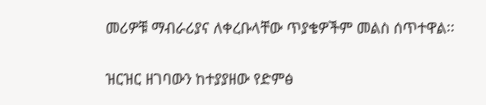መሪዎቹ ማብራሪያና ለቀረቡላቸው ጥያቄዎችም መልስ ሰጥተዋል፡፡

ዝርዝር ዘገባውን ከተያያዘው የድምፅ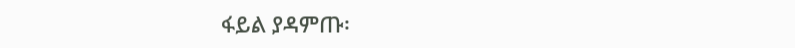ፋይል ያዳምጡ፡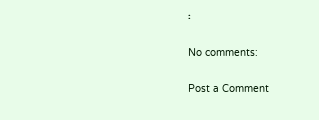፡

No comments:

Post a Comment